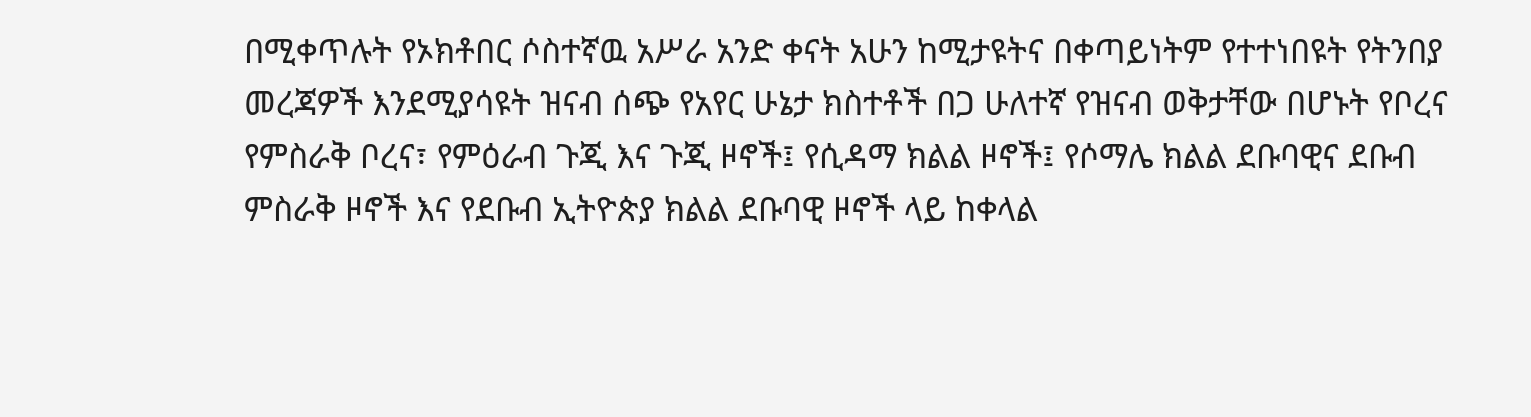በሚቀጥሉት የኦክቶበር ሶስተኛዉ አሥራ አንድ ቀናት አሁን ከሚታዩትና በቀጣይነትም የተተነበዩት የትንበያ መረጃዎች እንደሚያሳዩት ዝናብ ሰጭ የአየር ሁኔታ ክስተቶች በጋ ሁለተኛ የዝናብ ወቅታቸው በሆኑት የቦረና የምስራቅ ቦረና፣ የምዕራብ ጉጂ እና ጉጂ ዞኖች፤ የሲዳማ ክልል ዞኖች፤ የሶማሌ ክልል ደቡባዊና ደቡብ ምስራቅ ዞኖች እና የደቡብ ኢትዮጵያ ክልል ደቡባዊ ዞኖች ላይ ከቀላል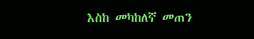እስከ መካከለኛ መጠን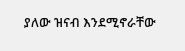ያለው ዝናብ እንደሚኖራቸው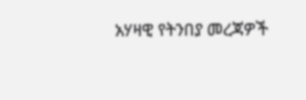አሃዛዊ የትንበያ መረጃዎች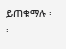ይጠቁማሉ ፡፡